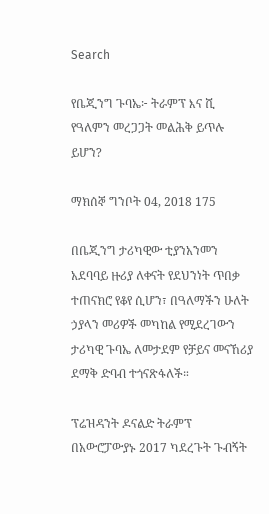Search

የቤጂንግ ጉባኤ፦ ትራምፕ እና ሺ የዓለምን መረጋጋት መልሕቅ ይጥሉ ይሆን?

ማክሰኞ ግንቦት 04, 2018 175

በቤጂንግ ታሪካዊው ቲያንአንመን አደባባይ ዙሪያ ለቀናት የደህንነት ጥበቃ ተጠናክሮ የቆየ ሲሆን፣ በዓለማችን ሁለት ኃያላን መሪዎች መካከል የሚደረገውን ታሪካዊ ጉባኤ ለመታደም የቻይና መናኸሪያ ደማቅ ድባብ ተጎናጽፋለች።

ፕሬዝዳንት ዶናልድ ትራምፕ በአውሮፓውያኑ 2017 ካደረጉት ጉብኝት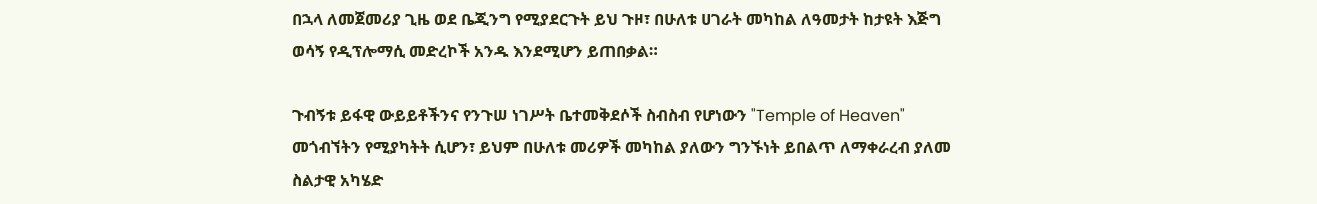በኋላ ለመጀመሪያ ጊዜ ወደ ቤጂንግ የሚያደርጉት ይህ ጉዞ፣ በሁለቱ ሀገራት መካከል ለዓመታት ከታዩት እጅግ ወሳኝ የዲፕሎማሲ መድረኮች አንዱ እንደሚሆን ይጠበቃል።

ጉብኝቱ ይፋዊ ውይይቶችንና የንጉሠ ነገሥት ቤተመቅደሶች ስብስብ የሆነውን "Temple of Heaven" መጎብኘትን የሚያካትት ሲሆን፣ ይህም በሁለቱ መሪዎች መካከል ያለውን ግንኙነት ይበልጥ ለማቀራረብ ያለመ ስልታዊ አካሄድ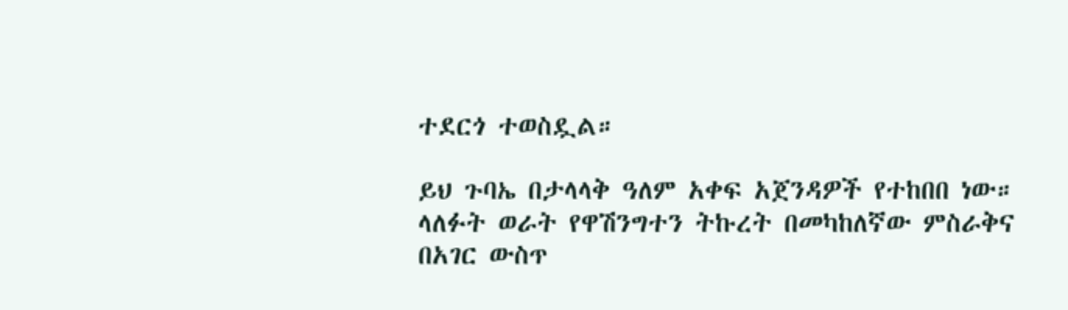ተደርጎ ተወስዷል።

ይህ ጉባኤ በታላላቅ ዓለም አቀፍ አጀንዳዎች የተከበበ ነው። ላለፉት ወራት የዋሽንግተን ትኩረት በመካከለኛው ምስራቅና በአገር ውስጥ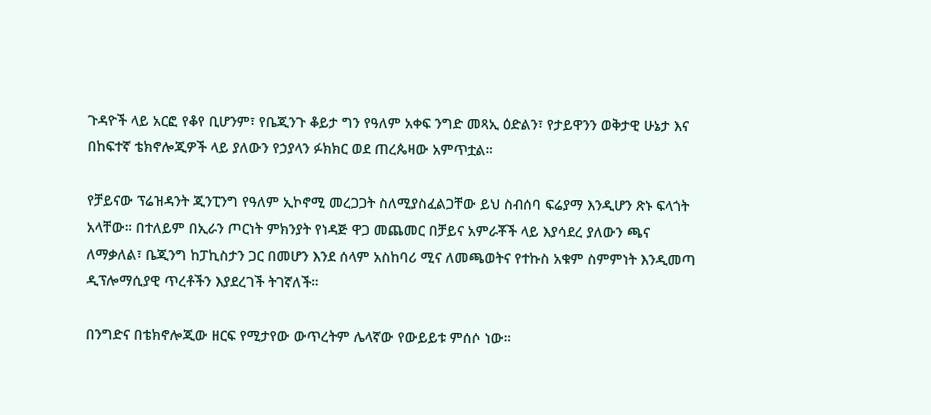ጉዳዮች ላይ አርፎ የቆየ ቢሆንም፣ የቤጂንጉ ቆይታ ግን የዓለም አቀፍ ንግድ መጻኢ ዕድልን፣ የታይዋንን ወቅታዊ ሁኔታ እና በከፍተኛ ቴክኖሎጂዎች ላይ ያለውን የኃያላን ፉክክር ወደ ጠረጴዛው አምጥቷል።

የቻይናው ፕሬዝዳንት ጂንፒንግ የዓለም ኢኮኖሚ መረጋጋት ስለሚያስፈልጋቸው ይህ ስብሰባ ፍሬያማ እንዲሆን ጽኑ ፍላጎት አላቸው። በተለይም በኢራን ጦርነት ምክንያት የነዳጅ ዋጋ መጨመር በቻይና አምራቾች ላይ እያሳደረ ያለውን ጫና ለማቃለል፣ ቤጂንግ ከፓኪስታን ጋር በመሆን እንደ ሰላም አስከባሪ ሚና ለመጫወትና የተኩስ አቁም ስምምነት እንዲመጣ ዲፕሎማሲያዊ ጥረቶችን እያደረገች ትገኛለች።

በንግድና በቴክኖሎጂው ዘርፍ የሚታየው ውጥረትም ሌላኛው የውይይቱ ምሰሶ ነው።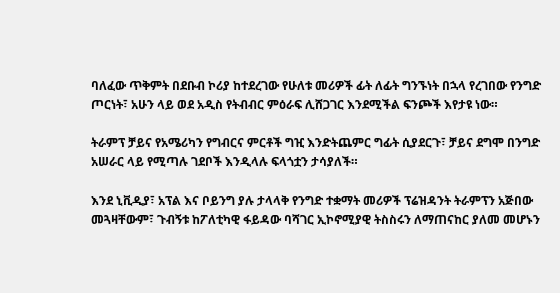ባለፈው ጥቅምት በደቡብ ኮሪያ ከተደረገው የሁለቱ መሪዎች ፊት ለፊት ግንኙነት በኋላ የረገበው የንግድ ጦርነት፣ አሁን ላይ ወደ አዲስ የትብብር ምዕራፍ ሊሸጋገር እንደሚችል ፍንጮች እየታዩ ነው።

ትራምፕ ቻይና የአሜሪካን የግብርና ምርቶች ግዢ እንድትጨምር ግፊት ሲያደርጉ፣ ቻይና ደግሞ በንግድ አሠራር ላይ የሚጣሉ ገደቦች እንዲላሉ ፍላጎቷን ታሳያለች።

እንደ ኒቪዲያ፣ አፕል እና ቦይንግ ያሉ ታላላቅ የንግድ ተቋማት መሪዎች ፕሬዝዳንት ትራምፕን አጅበው መጓዛቸውም፣ ጉብኝቱ ከፖለቲካዊ ፋይዳው ባሻገር ኢኮኖሚያዊ ትስስሩን ለማጠናከር ያለመ መሆኑን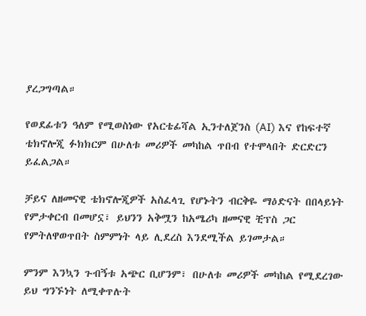ያረጋግጣል።

የወደፊቱን ዓለም የሚወስነው የአርቴፊሻል ኢንተለጀንስ (AI) እና የከፍተኛ ቴክኖሎጂ ፉክክርም በሁለቱ መሪዎች መካከል ጥበብ የተሞላበት ድርድርን ይፈልጋል።

ቻይና ለዘመናዊ ቴክኖሎጂዎች አስፈላጊ የሆኑትን ብርቅዬ ማዕድናት በበላይነት የምታቀርብ በመሆኗ፣ ይህንን አቅሟን ከአሜሪካ ዘመናዊ ቺፕስ ጋር የምትለዋወጥበት ስምምነት ላይ ሊደረስ እንደሚችል ይገመታል።

ምንም እንኳን ጉብኝቱ አጭር ቢሆንም፣ በሁለቱ መሪዎች መካከል የሚደረገው ይህ ግንኙነት ለሚቀጥሉት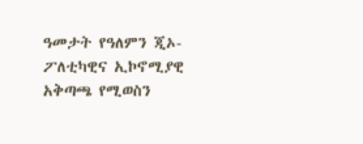ዓመታት የዓለምን ጂኦ-ፖለቲካዊና ኢኮኖሚያዊ አቅጣጫ የሚወስን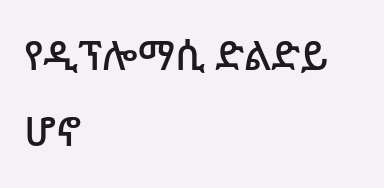የዲፕሎማሲ ድልድይ ሆኖ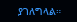ያገለግላል።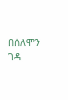በሰለሞን ገዳ